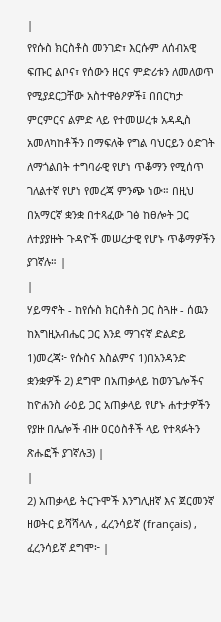|
የየሱስ ክርስቶስ መንገድ፣ እርሱም ለሰብአዊ ፍጡር ልቦና፣ የሰውን ዘርና ምድሪቱን ለመለወጥ የሚያደርጋቸው አስተዋፅዖዎች፤ በበርካታ ምርምርና ልምድ ላይ የተመሠረቱ አዳዲስ አመለካከቶችን በማፍለቅ የግል ባህርይን ዕድገት ለማጎልበት ተግባራዊ የሆነ ጥቆማን የሚሰጥ ገለልተኛ የሆነ የመረጃ ምንጭ ነው። በዚህ በአማርኛ ቋንቋ በተጻፈው ገፅ ከፀሎት ጋር ለተያያዙት ጉዳዮች መሠረታዊ የሆኑ ጥቆማዎችን ያገኛሉ። |
|
ሃይማኖት - ከየሱስ ክርስቶስ ጋር ስጓዙ - ሰዉን ከእግዚአብሔር ጋር እንደ ማገናኛ ድልድይ 1)መረጃ፦ የሱስና እስልምና 1)በአንዳንድ ቋንቋዎች 2) ደግሞ በአጠቃላይ ከወንጌሎችና ከዮሐንስ ራዕይ ጋር አጠቃላይ የሆኑ ሐተታዎችን የያዙ በሌሎች ብዙ ዐርዕስቶች ላይ የተጻፉትን ጽሑፎች ያገኛሉ3) |
|
2) አጠቃላይ ትርጉሞች እንግሊዘኛ እና ጀርመንኛ ዘወትር ይሻሻላሉ , ፈረንሳይኛ (français) , ፈረንሳይኛ ደግሞ፦ |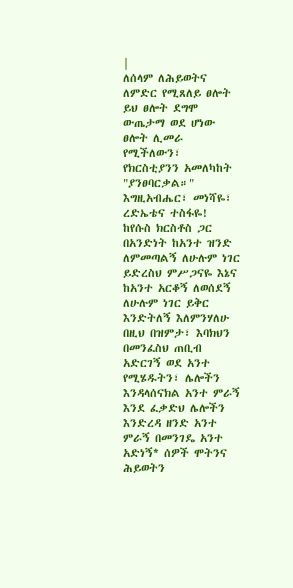|
ለሰላም ለሕይወትና ለምድር የሚጸለይ ፀሎት ይህ ፀሎት ደግሞ ውጤታማ ወደ ሆነው ፀሎት ሊመራ የሚችለውን፣ የክርስቲያንን አመለካከት "ያንፀባርቃል።" እግዚአብሔር፣ መነሻዬ፣ ረድኤቴና ተስፋዬ! ከየሱስ ክርስቶስ ጋር በአንድነት ከአንተ ዝንድ ለምመጣልኝ ለሁሉም ነገር ይድረስህ ምሥጋናዬ እኔና ከአንተ አርቆኝ ለወሰደኝ ለሁሉም ነገር ይቅር እንድትለኝ እለምንሃለሁ በዚህ በዝምታ፣ እባክህን በመንፈስህ ጠቢብ አድርገኝ ወደ አንተ የሚሄዱትን፣ ሌሎችን እንዳላሰናክል አንተ ምራኝ እንደ ፈቃድህ ሌሎችን እንድረዳ ዘንድ አንተ ምራኝ በመንገዴ አንተ አድነኝ* ሰዎች ሞትንና ሕይወትን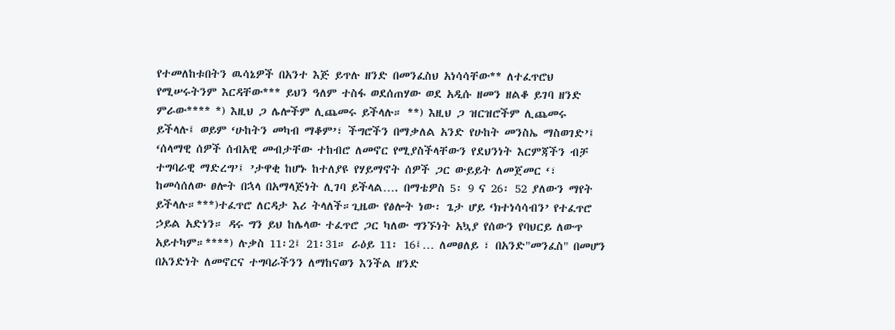የተመለከቱበትን ዉሳኔዎች በአንተ እጅ ይጥሉ ዘንድ በመንፈስህ አነሳሳቸው** ለተፈጥሮህ የሚሠሩትንም እርዳቸው*** ይህን ዓለም ተስፋ ወደሰጠሃው ወደ አዲሱ ዘመን ዘልቆ ይገባ ዘንድ ምራው**** *) እዚህ ጋ ሌሎችም ሊጨመሩ ይችላሉ። **) እዚህ ጋ ዝርዝሮችም ሊጨመሩ ይችላሉ፤ ወይም ‘ሁከትን መካብ ማቆም’፣ ችግሮችን በማቃለል አንድ የሁከት መንስኤ ማስወገድ’፤ ‘ሰላማዊ ሰዎች ሰብአዊ መብታቸው ተከብሮ ለመኖር የሚያስችላቸውን የደህንነት እርምጃችን ብቻ ተግባራዊ ማድረግ’፤ ’ታዋቂ ከሆኑ ከተለያዩ የሃይማኖት ሰዎች ጋር ውይይት ለመጀመር ‘፣ ከመሳሰለው ፀሎት በኋላ በአማላጅነት ሊገባ ይችላል…. በማቴዎስ 5፡ 9 ና 26፡ 52 ያለውን ማየት ይችላሉ።***)ተፈጥሮ ለርዳታ እሪ ትላለች።ጊዜው የፅሎት ነው፡ ጌታ ሆይ ‘ክተነሳሳብን’ የተፈጥሮ ኃይል አድነን። ዳሩ ግን ይህ ከሌላው ተፈጥሮ ጋር ካለው ግንኙነት አኳያ የሰውን የባህርይ ለውጥ አይተካም።****) ሉቃስ 11፡2፤ 21፡31። ራዕይ 11፡ 16፤… ለመፀለይ ፣ በአንድ"መንፈስ" በመሆን በአንድነት ለመኖርና ተግባራችንን ለማከናወን እንችል ዘንድ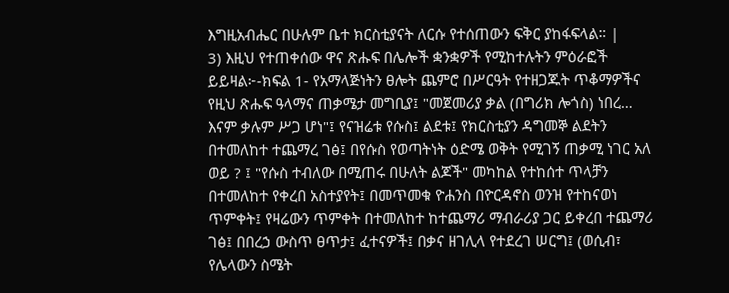እግዚአብሔር በሁሉም ቤተ ክርስቲያናት ለርሱ የተሰጠውን ፍቅር ያከፋፍላል። |
3) እዚህ የተጠቀሰው ዋና ጽሑፍ በሌሎች ቋንቋዎች የሚከተሉትን ምዕራፎች ይይዛል፦-ክፍል 1- የአማላጅነትን ፀሎት ጨምሮ በሥርዓት የተዘጋጁት ጥቆማዎችና የዚህ ጽሑፍ ዓላማና ጠቃሜታ መግቢያ፤ "መጀመሪያ ቃል (በግሪክ ሎጎስ) ነበረ… እናም ቃሉም ሥጋ ሆነ"፤ የናዝሬቱ የሱስ፤ ልደቱ፤ የክርስቲያን ዳግመኞ ልደትን በተመለከተ ተጨማረ ገፅ፤ በየሱስ የወጣትነት ዕድሜ ወቅት የሚገኝ ጠቃሚ ነገር አለ ወይ ? ፤ "የሱስ ተብለው በሚጠሩ በሁለት ልጆች" መካከል የተከሰተ ጥላቻን በተመለከተ የቀረበ አስተያየት፤ በመጥመቁ ዮሐንስ በዮርዳኖስ ወንዝ የተከናወነ ጥምቀት፤ የዛሬውን ጥምቀት በተመለከተ ከተጨማሪ ማብራሪያ ጋር ይቀረበ ተጨማሪ ገፅ፤ በበረኃ ውስጥ ፀጥታ፤ ፈተናዎች፤ በቃና ዘገሊላ የተደረገ ሠርግ፤ (ወሲብ፣ የሌላውን ስሜት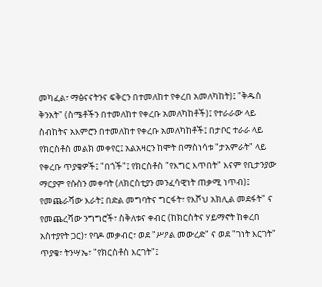መካፈል፣ ማፅናናትንና ፍቅርን በተመለከተ የቀረበ አመለካከት)፤ "ቅዱስ ቅንአት" (ስሜቶችን በተመለከተ የቀረቡ አመለካከቶች)፤ የተራራው ላይ ስብከትና አእምሮን በተመለከተ የቀረቡ አመለካከቶች፤ በታቦር ተራራ ላይ የክርስቶስ መልክ መቀየር፤ አልአዛርን ከሞት በማስነሳቱ "ታአምራት" ላይ የቀረቡ ጥያቄዎች፤ "በጎች"፤ የክርስቶስ "የእግር እጥበት" እናም የቢታንያው ማርያም የሱስን መቀባት (ለክርስቲያን መንፈሳዊነት ጠቃሚ ነጥብ)፤ የመጨራሻው እራት፤ በድል መግባትና ግርፋት፣ የእሾህ አክሊል መደፋት" ና የመጨረሻው ንግግሮች፣ ስቅለቱና ቀብር (ከክርስትና ሃይማኖት ከቀረበ አስተያየት ጋር)፣ የባዶ መቃብር፣ ወደ "ሥዖል መውረድ" ና ወደ "ገነት እርገት" ጥያቄ፣ ትንሣኤ፣ "የክርስቶስ እርገት"፤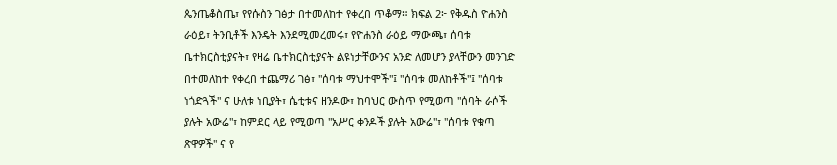ጴንጤቆስጤ፣ የየሱስን ገፅታ በተመለከተ የቀረበ ጥቆማ። ክፍል 2፦ የቅዱስ ዮሐንስ ራዕይ፣ ትንቢቶች እንዴት እንደሚመረመሩ፣ የዮሐንስ ራዕይ ማውጫ፣ ሰባቱ ቤተክርስቲያናት፣ የዛሬ ቤተክርስቲያናት ልዩነታቸውንና አንድ ለመሆን ያላቸውን መንገድ በተመለከተ የቀረበ ተጨማሪ ገፅ፣ "ሰባቱ ማህተሞች"፤ "ሰባቱ መለከቶች"፤ "ሰባቱ ነጎድጓች" ና ሁለቱ ነቢያት፣ ሴቲቱና ዘንዶው፣ ከባህር ውስጥ የሚወጣ "ሰባት ራሶች ያሉት አውሬ"፣ ከምደር ላይ የሚወጣ "አሥር ቀንዶች ያሉት አውሬ"፣ "ሰባቱ የቁጣ ጽዋዎች" ና የ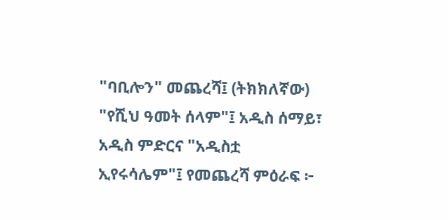"ባቢሎን" መጨረሻ፤ (ትክክለኛው) "የሺህ ዓመት ሰላም"፤ አዲስ ሰማይ፣ አዲስ ምድርና "አዲስቷ ኢየሩሳሌም"፤ የመጨረሻ ምዕራፍ ፦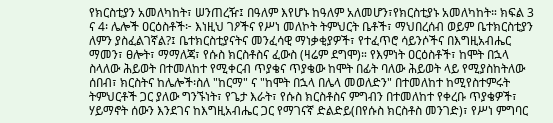የክርስቲያን አመለካከት፣ ሠንጠረዥ፤ በዓለም እየሆኑ ከዓለም አለመሆን፣የክርስቲያኑ አመለካከት። ክፍል 3 ና 4፡ ሌሎች ዐርዕስቶች፦ እነዚህ ገዖችና የሥነ መለኮት ትምህርት ቤቶች፣ ማህበረሰብ ወይም ቤተክርስቲያን ለምን ያስፈልገኛል?፤ ቤተክርስቲያናትና መንፈሳዊ ማነቃቂያዎች፣ የተፈጥሮ ሳይንሶችና በእግዚአብሔር ማመን፣ ፀሎት፣ ማማለጃ፣ የሱስ ክርስቶስና ፈውስ (ዛሬም ደግሞ)። የእምነት ዐርዕስቶች፣ ከሞት በኋላ ስላለው ሕይወት በተመለከተ የሚቀርብ ጥያቄና ጥያቄው ከሞት በፊት ባለው ሕይወት ላይ የሚያስከትለው ሰበብ፣ ክርስትና ከሌሎች፡ስለ "ከርማ" ና "ከሞት በኋላ በሌላ መወለድን" በተመለከተ ከሚየስተምሩት ትምህርቶች ጋር ያለው ግንኙነት፣ የጌታ እራት፣ የሱስ ክርስቶስና ምግብን በተመለከተ የቀረቡ ጥያቄዎች፣ ሃይማኖት ሰውን እንደገና ከእግዚአብሔር ጋር የማገናኛ ድልድይ(በየሱስ ክርስቶስ መንገድ)፣ የሥነ ምግባር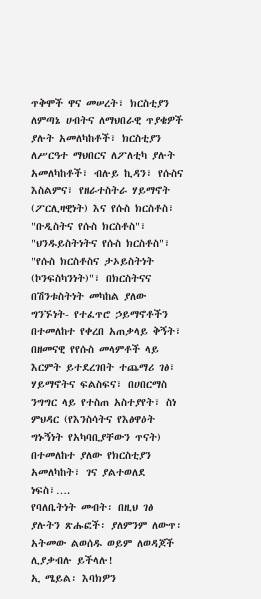ጥቅሞች ዋና መሠረት፣ ክርስቲያን ለምጣኔ ሀብትና ለማህበራዊ ጥያቄዎች ያሉት አመለካከቶች፣ ክርስቲያን ለሥርዓተ ማህበርና ለፖለቲካ ያሉት አመለካከቶች፣ ብሉይ ኪዳን፣ የሱስና እስልምና፣ የዘራተስትራ ሃይማኖት (ፖርሊዛዊነት) እና የሱስ ክርስቶስ፣ "ቡዲስትና የሱስ ክርስቶስ"፣ "ህንዱይስትነትና የሱስ ክርስቶስ"፣ "የሱስ ክርስቶስና ታኦይስትነት (ኮንፍስካንነት)"፣ በክርስትናና በሽንቱስትነት መካከል ያለው ግንኙነት- የተፈጥሮ ኃይማኖቶችን በተመለከተ የቀረበ አጠቃላይ ቅኝት፣ በዘመናዊ የየሱስ መላምቶች ላይ እርምት ይተደረገበት ተጨማሪ ገፅ፣ ሃይማኖትና ፍልስፍና፣ በሀበርማስ ንግግር ላይ የተስጠ አስተያየት፣ ስነ ምህዳር (የእንስሳትና የእፅዋዕት ግኑኝነት የአካባቢያቸውን ጥናት) በተመለከተ ያለው የክርስቲያን አመለካከት፣ ገና ያልተወለደ ነፍስ፣….
የባለቤትነት መብት፡ በዚህ ገፅ ያሉትን ጽሑፎች፡ ያለምንም ለውጥ፡ አትመው ልወሰዱ ወይም ለወዳጆች ሊያቃብሉ ይችላሉ!
ኢ ሜይል፡ እባክዎን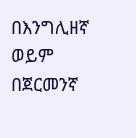በእንግሊዘኛ ወይም በጀርመንኛ